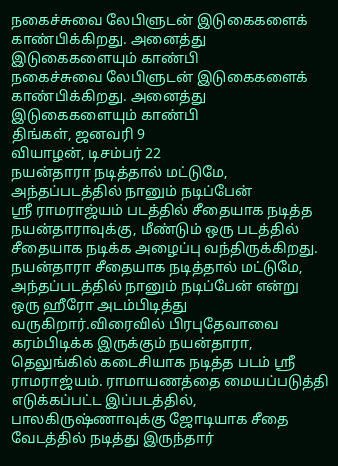நகைச்சுவை லேபிளுடன் இடுகைகளைக் காண்பிக்கிறது. அனைத்து இடுகைகளையும் காண்பி
நகைச்சுவை லேபிளுடன் இடுகைகளைக் காண்பிக்கிறது. அனைத்து இடுகைகளையும் காண்பி
திங்கள், ஜனவரி 9
வியாழன், டிசம்பர் 22
நயன்தாரா நடித்தால் மட்டுமே, அந்தப்படத்தில் நானும் நடிப்பேன்
ஸ்ரீ ராமராஜ்யம் படத்தில் சீதையாக நடித்த நயன்தாராவுக்கு, மீண்டும் ஒரு படத்தில் சீதையாக நடிக்க அழைப்பு வந்திருக்கிறது. நயன்தாரா சீதையாக நடித்தால் மட்டுமே, அந்தப்படத்தில் நானும் நடிப்பேன் என்று ஒரு ஹீரோ அடம்பிடித்து வருகிறார்.விரைவில் பிரபுதேவாவை கரம்பிடிக்க இருக்கும் நயன்தாரா, தெலுங்கில் கடைசியாக நடித்த படம் ஸ்ரீ ராமராஜ்யம். ராமாயணத்தை மையப்படுத்தி எடுக்கப்பட்ட இப்படத்தில், பாலகிருஷ்ணாவுக்கு ஜோடியாக சீதை வேடத்தில் நடித்து இருந்தார்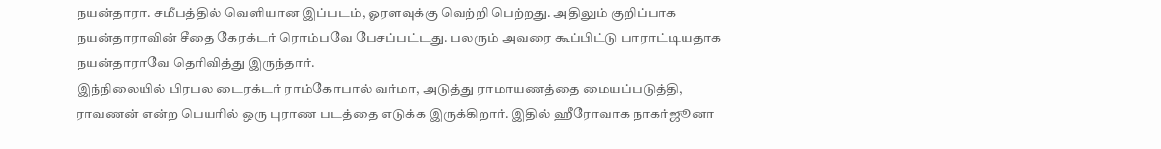நயன்தாரா. சமீபத்தில் வெளியான இப்படம், ஓரளவுக்கு வெற்றி பெற்றது. அதிலும் குறிப்பாக நயன்தாராவின் சீதை கேரக்டர் ரொம்பவே பேசப்பட்டது. பலரும் அவரை கூப்பிட்டு பாராட்டியதாக நயன்தாராவே தெரிவித்து இருந்தார்.
இந்நிலையில் பிரபல டைரக்டர் ராம்கோபால் வர்மா, அடுத்து ராமாயணத்தை மையப்படுத்தி, ராவணன் என்ற பெயரில் ஒரு புராண படத்தை எடுக்க இருக்கிறார். இதில் ஹீரோவாக நாகர்ஜூனா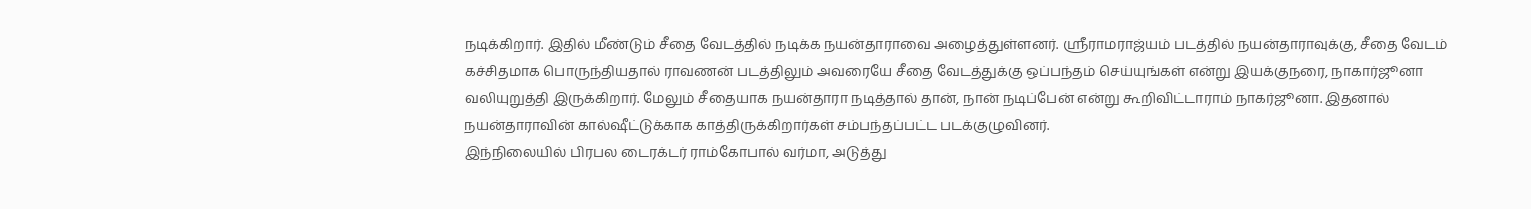நடிக்கிறார். இதில் மீண்டும் சீதை வேடத்தில் நடிக்க நயன்தாராவை அழைத்துள்ளனர். ஸ்ரீராமராஜ்யம் படத்தில் நயன்தாராவுக்கு, சீதை வேடம் கச்சிதமாக பொருந்தியதால் ராவணன் படத்திலும் அவரையே சீதை வேடத்துக்கு ஒப்பந்தம் செய்யுங்கள் என்று இயக்குநரை, நாகார்ஜூனா வலியுறுத்தி இருக்கிறார். மேலும் சீதையாக நயன்தாரா நடித்தால் தான், நான் நடிப்பேன் என்று கூறிவிட்டாராம் நாகர்ஜூனா. இதனால் நயன்தாராவின் கால்ஷீட்டுக்காக காத்திருக்கிறார்கள் சம்பந்தப்பட்ட படக்குழுவினர்.
இந்நிலையில் பிரபல டைரக்டர் ராம்கோபால் வர்மா, அடுத்து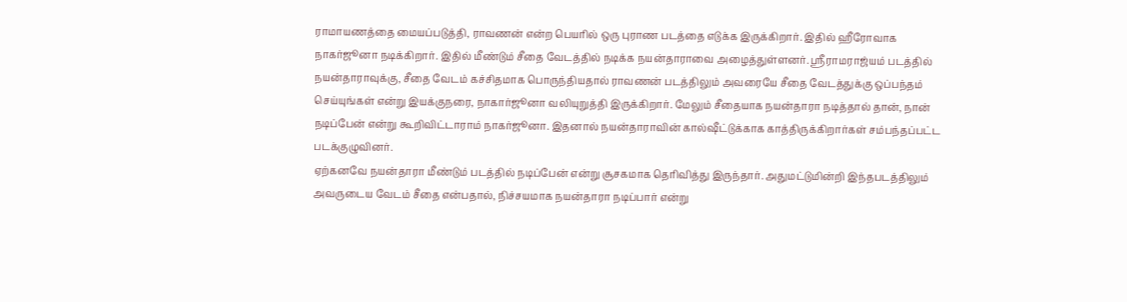ராமாயணத்தை மையப்படுத்தி, ராவணன் என்ற பெயரில் ஒரு புராண படத்தை எடுக்க இருக்கிறார். இதில் ஹீரோவாக நாகர்ஜூனா நடிக்கிறார். இதில் மீண்டும் சீதை வேடத்தில் நடிக்க நயன்தாராவை அழைத்துள்ளனர். ஸ்ரீராமராஜ்யம் படத்தில் நயன்தாராவுக்கு, சீதை வேடம் கச்சிதமாக பொருந்தியதால் ராவணன் படத்திலும் அவரையே சீதை வேடத்துக்கு ஒப்பந்தம் செய்யுங்கள் என்று இயக்குநரை, நாகார்ஜூனா வலியுறுத்தி இருக்கிறார். மேலும் சீதையாக நயன்தாரா நடித்தால் தான், நான் நடிப்பேன் என்று கூறிவிட்டாராம் நாகர்ஜூனா. இதனால் நயன்தாராவின் கால்ஷீட்டுக்காக காத்திருக்கிறார்கள் சம்பந்தப்பட்ட படக்குழுவினர்.
ஏற்கனவே நயன்தாரா மீண்டும் படத்தில் நடிப்பேன் என்று சூசகமாக தெரிவித்து இருந்தார். அதுமட்டுமின்றி இந்தபடத்திலும் அவருடைய வேடம் சீதை என்பதால், நிச்சயமாக நயன்தாரா நடிப்பார் என்று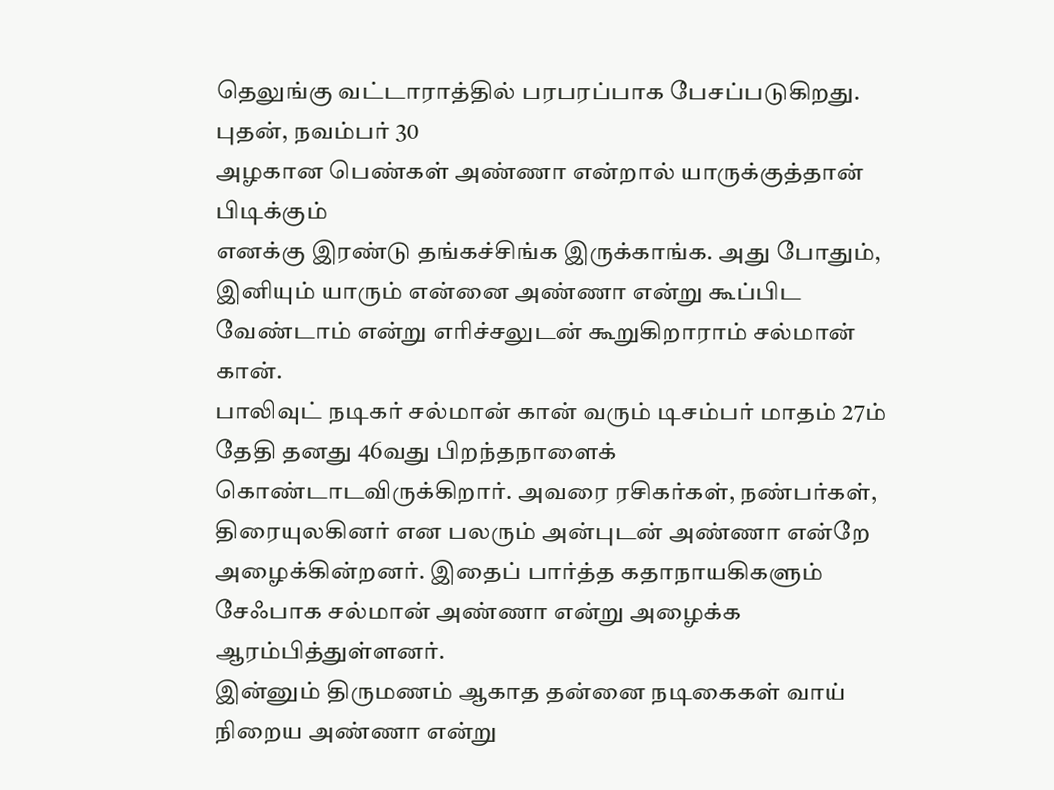தெலுங்கு வட்டாராத்தில் பரபரப்பாக பேசப்படுகிறது.
புதன், நவம்பர் 30
அழகான பெண்கள் அண்ணா என்றால் யாருக்குத்தான் பிடிக்கும்
எனக்கு இரண்டு தங்கச்சிங்க இருக்காங்க. அது போதும், இனியும் யாரும் என்னை அண்ணா என்று கூப்பிட வேண்டாம் என்று எரிச்சலுடன் கூறுகிறாராம் சல்மான் கான்.
பாலிவுட் நடிகர் சல்மான் கான் வரும் டிசம்பர் மாதம் 27ம் தேதி தனது 46வது பிறந்தநாளைக் கொண்டாடவிருக்கிறார். அவரை ரசிகர்கள், நண்பர்கள், திரையுலகினர் என பலரும் அன்புடன் அண்ணா என்றே அழைக்கின்றனர். இதைப் பார்த்த கதாநாயகிகளும் சேஃபாக சல்மான் அண்ணா என்று அழைக்க ஆரம்பித்துள்ளனர்.
இன்னும் திருமணம் ஆகாத தன்னை நடிகைகள் வாய் நிறைய அண்ணா என்று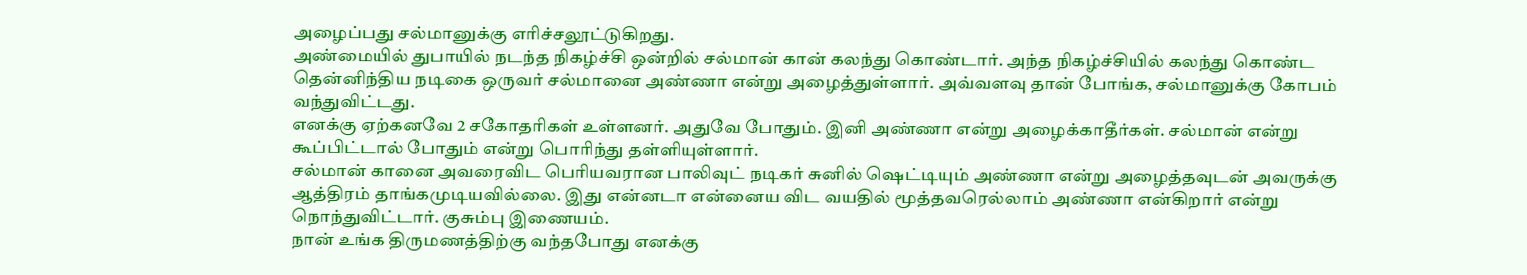அழைப்பது சல்மானுக்கு எரிச்சலூட்டுகிறது.
அண்மையில் துபாயில் நடந்த நிகழ்ச்சி ஒன்றில் சல்மான் கான் கலந்து கொண்டார். அந்த நிகழ்ச்சியில் கலந்து கொண்ட தென்னிந்திய நடிகை ஒருவர் சல்மானை அண்ணா என்று அழைத்துள்ளார். அவ்வளவு தான் போங்க, சல்மானுக்கு கோபம் வந்துவிட்டது.
எனக்கு ஏற்கனவே 2 சகோதரிகள் உள்ளனர். அதுவே போதும். இனி அண்ணா என்று அழைக்காதீர்கள். சல்மான் என்று கூப்பிட்டால் போதும் என்று பொரிந்து தள்ளியுள்ளார்.
சல்மான் கானை அவரைவிட பெரியவரான பாலிவுட் நடிகர் சுனில் ஷெட்டியும் அண்ணா என்று அழைத்தவுடன் அவருக்கு ஆத்திரம் தாங்கமுடியவில்லை. இது என்னடா என்னைய விட வயதில் மூத்தவரெல்லாம் அண்ணா என்கிறார் என்று நொந்துவிட்டார். குசும்பு இணையம்.
நான் உங்க திருமணத்திற்கு வந்தபோது எனக்கு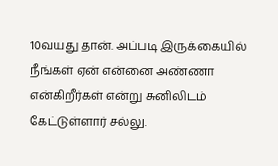10வயது தான். அப்படி இருக்கையில் நீங்கள் ஏன் என்னை அண்ணா என்கிறீர்கள் என்று சுனிலிடம் கேட்டுள்ளார் சல்லு.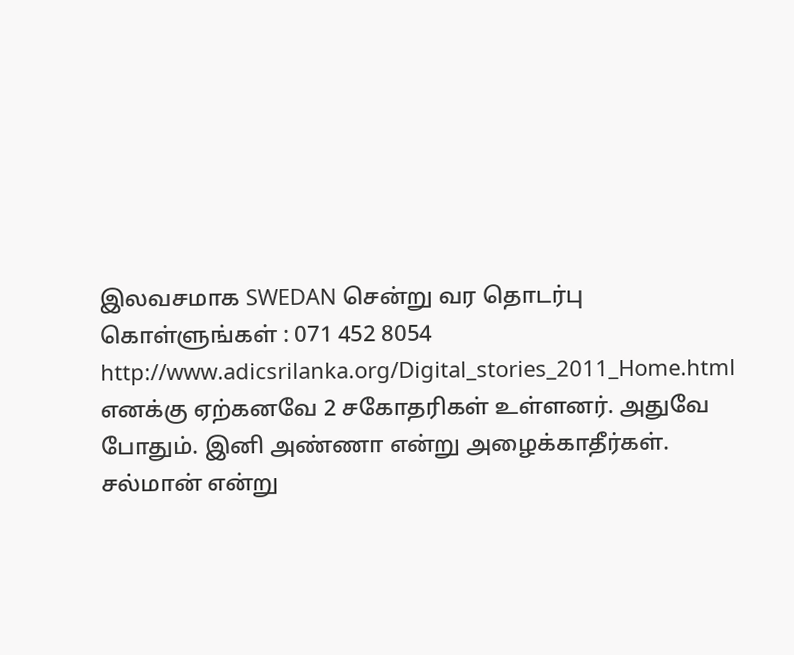இலவசமாக SWEDAN சென்று வர தொடர்பு கொள்ளுங்கள் : 071 452 8054
http://www.adicsrilanka.org/Digital_stories_2011_Home.html
எனக்கு ஏற்கனவே 2 சகோதரிகள் உள்ளனர். அதுவே போதும். இனி அண்ணா என்று அழைக்காதீர்கள். சல்மான் என்று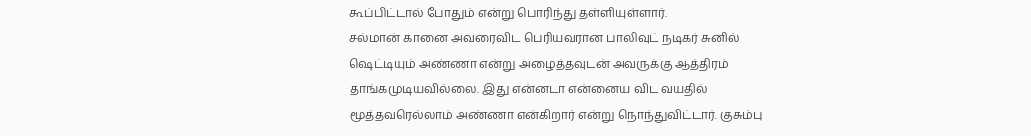கூப்பிட்டால் போதும் என்று பொரிந்து தள்ளியுள்ளார்.
சல்மான் கானை அவரைவிட பெரியவரான பாலிவுட் நடிகர் சுனில் ஷெட்டியும் அண்ணா என்று அழைத்தவுடன் அவருக்கு ஆத்திரம் தாங்கமுடியவில்லை. இது என்னடா என்னைய விட வயதில் மூத்தவரெல்லாம் அண்ணா என்கிறார் என்று நொந்துவிட்டார். குசும்பு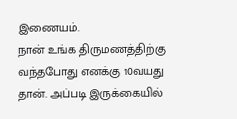இணையம்.
நான் உங்க திருமணத்திற்கு வந்தபோது எனக்கு 10வயது தான். அப்படி இருக்கையில்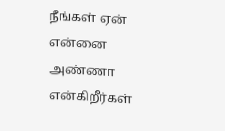நீங்கள் ஏன் என்னை அண்ணா என்கிறீர்கள்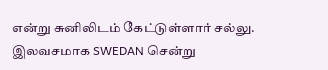என்று சுனிலிடம் கேட்டுள்ளார் சல்லு.
இலவசமாக SWEDAN சென்று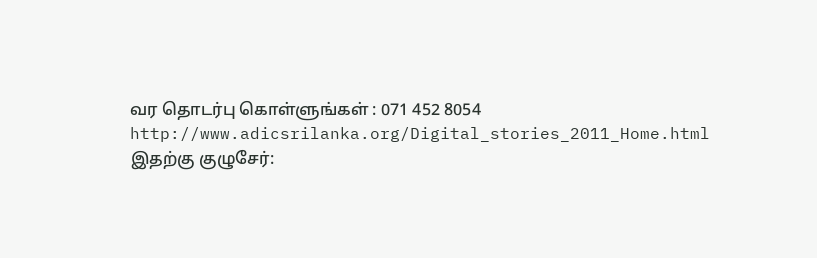வர தொடர்பு கொள்ளுங்கள் : 071 452 8054
http://www.adicsrilanka.org/Digital_stories_2011_Home.html
இதற்கு குழுசேர்: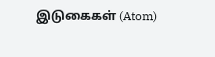இடுகைகள் (Atom)